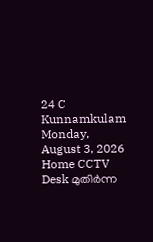24 C
Kunnamkulam
Monday, August 3, 2026
Home CCTV Desk മുതിര്‍ന്ന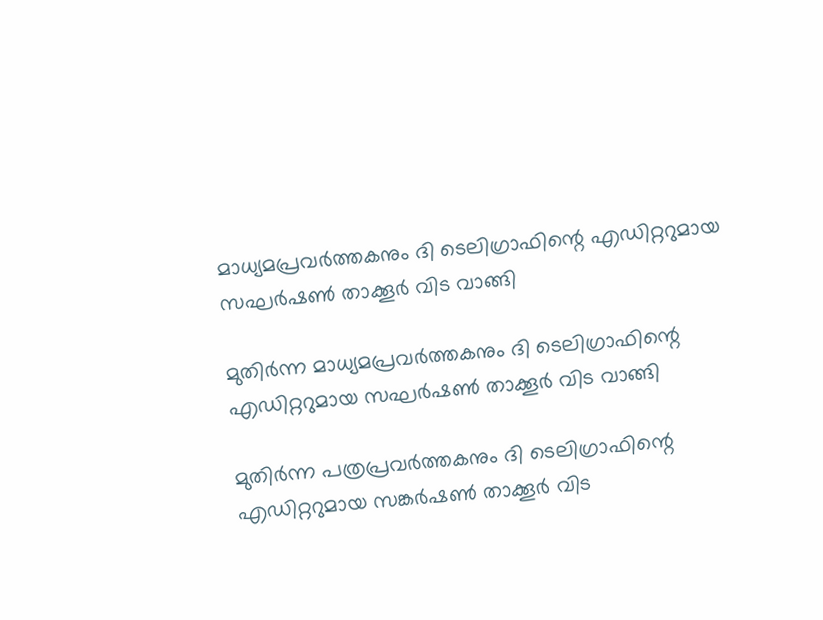മാധ്യമപ്രവര്‍ത്തകനും ദി ടെലിഗ്രാഫിന്റെ എഡിറ്ററുമായ സഘര്‍ഷണ്‍ താക്കൂര്‍ വിട വാങ്ങി

മുതിര്‍ന്ന മാധ്യമപ്രവര്‍ത്തകനും ദി ടെലിഗ്രാഫിന്റെ എഡിറ്ററുമായ സഘര്‍ഷണ്‍ താക്കൂര്‍ വിട വാങ്ങി

മുതിര്‍ന്ന പത്രപ്രവര്‍ത്തകനും ദി ടെലിഗ്രാഫിന്റെ എഡിറ്ററുമായ സങ്കര്‍ഷണ്‍ താക്കൂർ വിട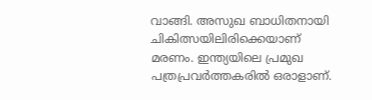വാങ്ങി. അസുഖ ബാധിതനായി ചികിത്സയിലിരിക്കെയാണ് മരണം. ഇന്ത്യയിലെ പ്രമുഖ പത്രപ്രവര്‍ത്തകരില്‍ ഒരാളാണ്.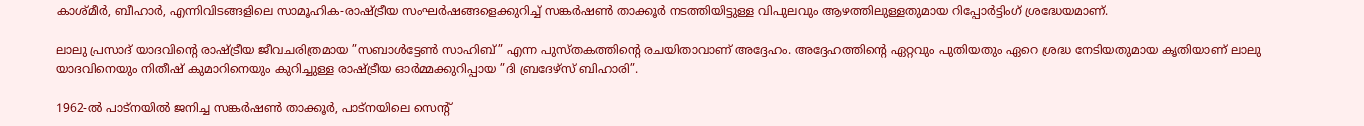കാശ്മീര്‍, ബീഹാര്‍, എന്നിവിടങ്ങളിലെ സാമൂഹിക-രാഷ്ട്രീയ സംഘര്‍ഷങ്ങളെക്കുറിച്ച് സങ്കര്‍ഷണ്‍ താക്കൂര്‍ നടത്തിയിട്ടുള്ള വിപുലവും ആഴത്തിലുള്ളതുമായ റിപ്പോര്‍ട്ടിംഗ് ശ്രദ്ധേയമാണ്.

ലാലു പ്രസാദ് യാദവിന്റെ രാഷ്ട്രീയ ജീവചരിത്രമായ ”സബാള്‍ട്ടേണ്‍ സാഹിബ്” എന്ന പുസ്തകത്തിന്റെ രചയിതാവാണ് അദ്ദേഹം. അദ്ദേഹത്തിന്റെ ഏറ്റവും പുതിയതും ഏറെ ശ്രദ്ധ നേടിയതുമായ കൃതിയാണ് ലാലു യാദവിനെയും നിതീഷ് കുമാറിനെയും കുറിച്ചുള്ള രാഷ്ട്രീയ ഓര്‍മ്മക്കുറിപ്പായ ”ദി ബ്രദേഴ്‌സ് ബിഹാരി”.

1962-ല്‍ പാട്‌നയില്‍ ജനിച്ച സങ്കര്‍ഷണ്‍ താക്കൂര്‍, പാട്‌നയിലെ സെന്റ്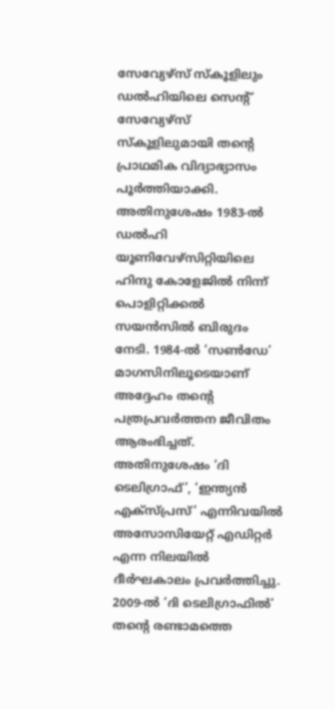സേവ്യേഴ്‌സ് സ്‌കൂളിലും ഡല്‍ഹിയിലെ സെന്റ് സേവ്യേഴ്‌സ് സ്‌കൂളിലുമായി തന്റെ പ്രാഥമിക വിദ്യാഭ്യാസം പൂര്‍ത്തിയാക്കി. അതിനുശേഷം 1983-ല്‍ ഡല്‍ഹി യൂണിവേഴ്‌സിറ്റിയിലെ ഹിന്ദു കോളേജില്‍ നിന്ന് പൊളിറ്റിക്കല്‍ സയന്‍സില്‍ ബിരുദം നേടി. 1984-ല്‍ ‘സണ്‍ഡേ’ മാഗസിനിലൂടെയാണ് അദ്ദേഹം തന്റെ പത്രപ്രവര്‍ത്തന ജീവിതം ആരംഭിച്ചത്. അതിനുശേഷം ‘ദി ടെലിഗ്രാഫ്’, ‘ഇന്ത്യന്‍ എക്‌സ്പ്രസ്’ എന്നിവയില്‍ അസോസിയേറ്റ് എഡിറ്റര്‍ എന്ന നിലയില്‍ ദീര്‍ഘകാലം പ്രവര്‍ത്തിച്ചു. 2009-ല്‍ ‘ദി ടെലിഗ്രാഫില്‍’ തന്റെ രണ്ടാമത്തെ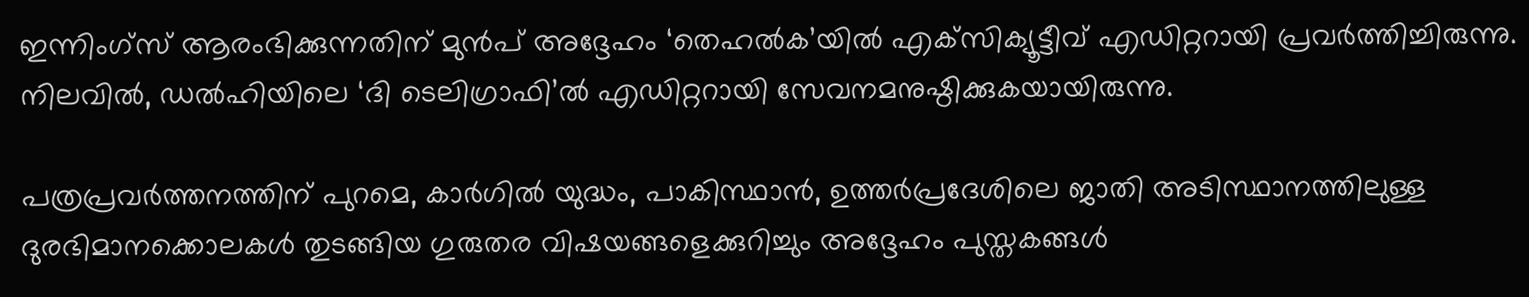ഇന്നിംഗ്‌സ് ആരംഭിക്കുന്നതിന് മുന്‍പ് അദ്ദേഹം ‘തെഹല്‍ക’യില്‍ എക്‌സിക്യൂട്ടീവ് എഡിറ്ററായി പ്രവര്‍ത്തിച്ചിരുന്നു. നിലവില്‍, ഡല്‍ഹിയിലെ ‘ദി ടെലിഗ്രാഫി’ല്‍ എഡിറ്ററായി സേവനമനുഷ്ഠിക്കുകയായിരുന്നു.

പത്രപ്രവര്‍ത്തനത്തിന് പുറമെ, കാര്‍ഗില്‍ യുദ്ധം, പാകിസ്ഥാന്‍, ഉത്തര്‍പ്രദേശിലെ ജാതി അടിസ്ഥാനത്തിലുള്ള ദുരഭിമാനക്കൊലകള്‍ തുടങ്ങിയ ഗുരുതര വിഷയങ്ങളെക്കുറിച്ചും അദ്ദേഹം പുസ്തകങ്ങള്‍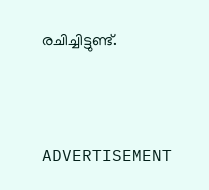രചിച്ചിട്ടുണ്ട്.



ADVERTISEMENT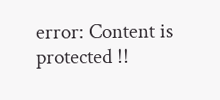error: Content is protected !!